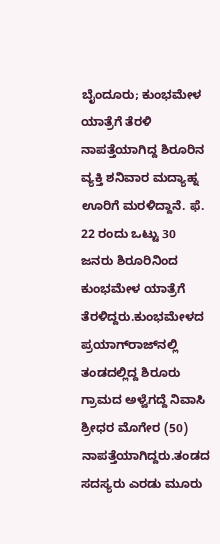ಬೈಂದೂರು; ಕುಂಭಮೇಳ ಯಾತ್ರೆಗೆ ತೆರಳಿ ನಾಪತ್ತೆಯಾಗಿದ್ದ ಶಿರೂರಿನ ವ್ಯಕ್ತಿ ಶನಿವಾರ ಮದ್ಯಾಹ್ನ ಊರಿಗೆ ಮರಳಿದ್ದಾನೆ. ಫೆ. 22 ರಂದು ಒಟ್ಟು 30 ಜನರು ಶಿರೂರಿನಿಂದ ಕುಂಭಮೇಳ ಯಾತ್ರೆಗೆ ತೆರಳಿದ್ದರು.ಕುಂಭಮೇಳದ ಪ್ರಯಾಗ್‌ರಾಜ್‌ನಲ್ಲಿ ತಂಡದಲ್ಲಿದ್ದ ಶಿರೂರು ಗ್ರಾಮದ ಅಳ್ವೆಗದ್ದೆ ನಿವಾಸಿ ಶ್ರೀಧರ ಮೊಗೇರ (50) ನಾಪತ್ತೆಯಾಗಿದ್ದರು.ತಂಡದ ಸದಸ್ಯರು ಎರಡು ಮೂರು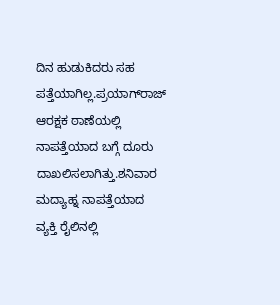ದಿನ ಹುಡುಕಿದರು ಸಹ ಪತ್ತೆಯಾಗಿಲ್ಲ.ಪ್ರಯಾಗ್‌ರಾಜ್ ಆರಕ್ಷಕ ಠಾಣೆಯಲ್ಲಿ ನಾಪತ್ತೆಯಾದ ಬಗ್ಗೆ ದೂರು ದಾಖಲಿಸಲಾಗಿತ್ತು.ಶನಿವಾರ ಮದ್ಯಾಹ್ನ ನಾಪತ್ತೆಯಾದ ವ್ಯಕ್ತಿ ರೈಲಿನಲ್ಲಿ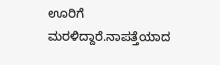ಊರಿಗೆ ಮರಳಿದ್ದಾರೆ.ನಾಪತ್ತೆಯಾದ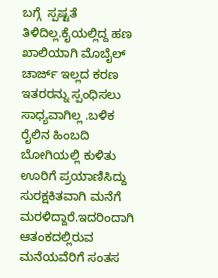ಬಗ್ಗೆ  ಸ್ಪಷ್ಟತೆ ತಿಳಿದಿಲ್ಲ.ಕೈಯಲ್ಲಿದ್ದ ಹಣ ಖಾಲಿಯಾಗಿ ಮೊಬೈಲ್ ಚಾರ್ಜ್ ಇಲ್ಲದ ಕರಣ ಇತರರನ್ನು ಸ್ಪಂಧಿಸಲು ಸಾಧ್ಯವಾಗಿಲ್ಲ .ಬಳಿಕ ರೈಲಿನ ಹಿಂಬದಿ ಬೋಗಿಯಲ್ಲಿ ಕುಳಿತು ಊರಿಗೆ ಪ್ರಯಾಣಿಸಿದ್ದು ಸುರಕ್ಷಕಿತವಾಗಿ ಮನೆಗೆ ಮರಳಿದ್ದಾರೆ.ಇದರಿಂದಾಗಿ ಆತಂಕದಲ್ಲಿರುವ ಮನೆಯವೆರಿಗೆ ಸಂತಸ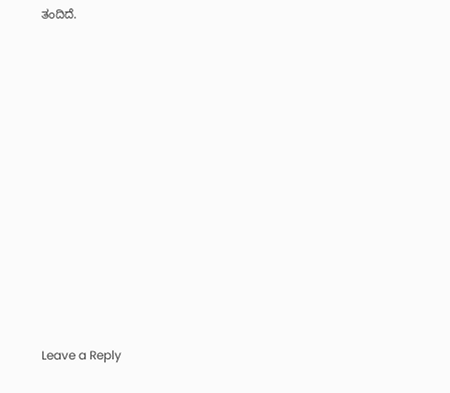ತಂದಿದೆ.













Leave a Reply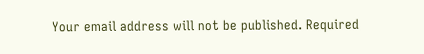Your email address will not be published. Required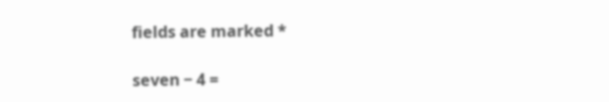fields are marked *

seven − 4 =